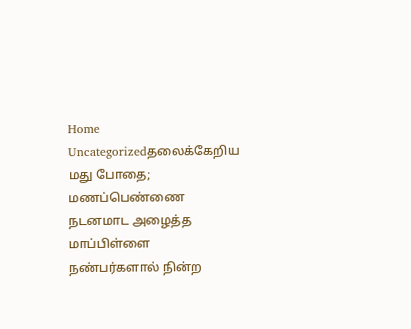Home Uncategorizedதலைக்கேறிய மது போதை; மணப்பெண்ணை நடனமாட அழைத்த மாப்பிள்ளை நண்பர்களால் நின்ற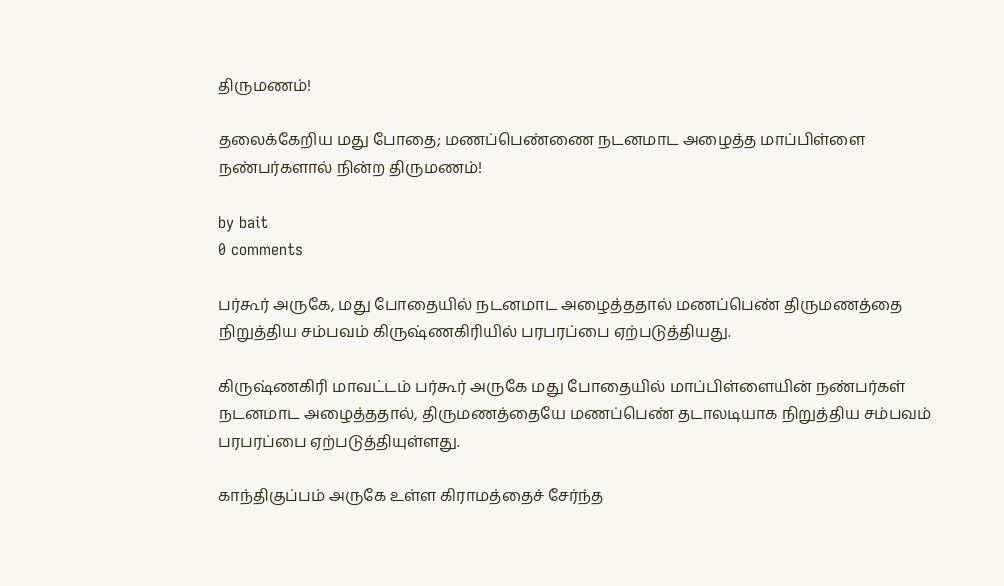திருமணம்!

தலைக்கேறிய மது போதை; மணப்பெண்ணை நடனமாட அழைத்த மாப்பிள்ளை நண்பர்களால் நின்ற திருமணம்!

by bait
0 comments

பர்கூர் அருகே, மது போதையில் நடனமாட அழைத்ததால் மணப்பெண் திருமணத்தை நிறுத்திய சம்பவம் கிருஷ்ணகிரியில் பரபரப்பை ஏற்படுத்தியது.

கிருஷ்ணகிரி மாவட்டம் பர்கூர் அருகே மது போதையில் மாப்பிள்ளையின் நண்பர்கள் நடனமாட அழைத்ததால், திருமணத்தையே மணப்பெண் தடாலடியாக நிறுத்திய சம்பவம் பரபரப்பை ஏற்படுத்தியுள்ளது.

காந்திகுப்பம் அருகே உள்ள கிராமத்தைச் சேர்ந்த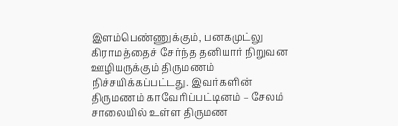இளம்பெண்ணுக்கும், பனகமுட்லு கிராமத்தைச் சேர்ந்த தனியார் நிறுவன ஊழியருக்கும் திருமணம் நிச்சயிக்கப்பட்டது. இவர்களின் திருமணம் காவேரிப்பட்டினம் – சேலம் சாலையில் உள்ள திருமண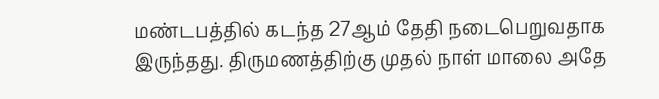மண்டபத்தில் கடந்த 27ஆம் தேதி நடைபெறுவதாக இருந்தது. திருமணத்திற்கு முதல் நாள் மாலை அதே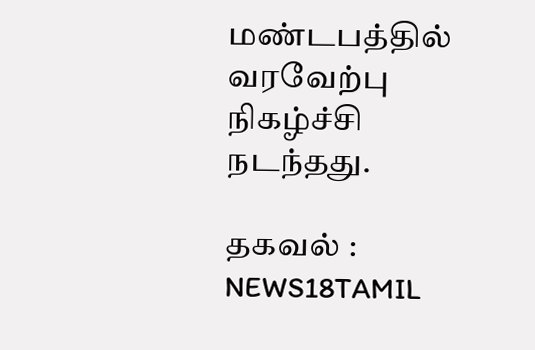மண்டபத்தில் வரவேற்பு நிகழ்ச்சி நடந்தது.

தகவல் : NEWS18TAMIL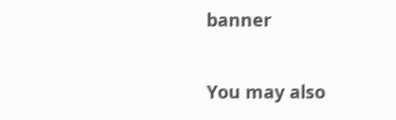banner

You may also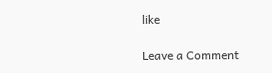like

Leave a Comment